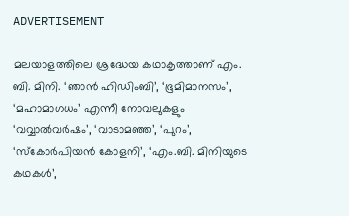ADVERTISEMENT

മലയാളത്തിലെ ശ്രദ്ധേയ കഥാകൃത്താണ് എം. ബി. മിനി. ‘ഞാൻ ഹിഡിംബി’, ‘ഭൂമിമാനസം’, ‘മഹാമാഗധം’ എന്നീ നോവലുകളും ‘വവ്വാൽവർഷം’, ‘വാടാമഞ്ഞ’, ‘പുറം’, ‘സ്കോർപിയൻ കോളനി’, ‘എം.ബി. മിനിയുടെ കഥകൾ’,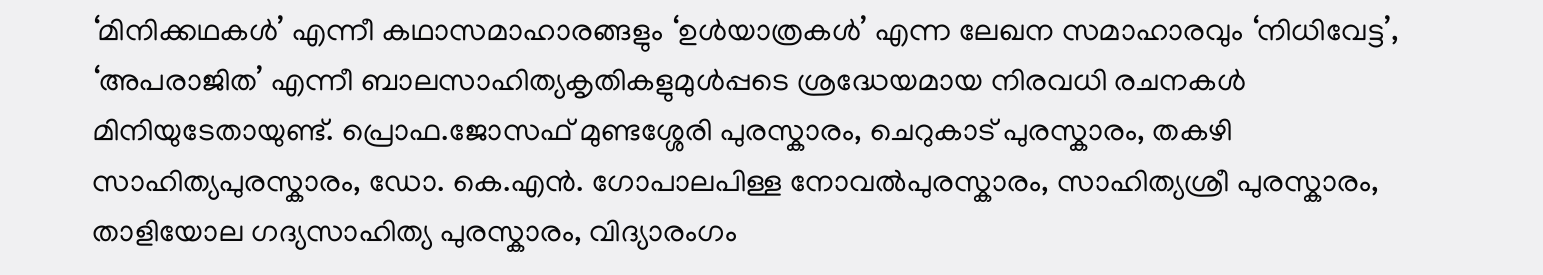‘മിനിക്കഥകൾ’ എന്നീ കഥാസമാഹാരങ്ങളും ‘ഉൾയാത്രകൾ’ എന്ന ലേഖന സമാഹാരവും ‘നിധിവേട്ട’, ‘അപരാജിത’ എന്നീ ബാലസാഹിത്യകൃതികളുമുൾപ്പടെ ശ്രദ്ധേയമായ നിരവധി രചനകൾ മിനിയുടേതായുണ്ട്. പ്രൊഫ.ജോസഫ് മുണ്ടശ്ശേരി പുരസ്കാരം, ചെറുകാട് പുരസ്കാരം, തകഴി സാഹിത്യപുരസ്കാരം, ഡോ. കെ.എൻ. ഗോപാലപിള്ള നോവൽപുരസ്കാരം, സാഹിത്യശ്രീ പുരസ്കാരം, താളിയോല ഗദ്യസാഹിത്യ പുരസ്കാരം, വിദ്യാരംഗം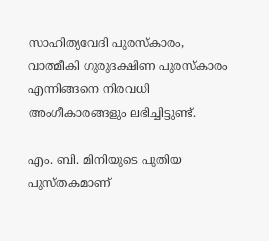സാഹിത്യവേദി പുരസ്കാരം, വാത്മീകി ഗുരുദക്ഷിണ പുരസ്കാരം എന്നിങ്ങനെ നിരവധി അംഗീകാരങ്ങളും ലഭിച്ചിട്ടുണ്ട്.

എം. ബി. മിനിയുടെ പുതിയ പുസ്തകമാണ്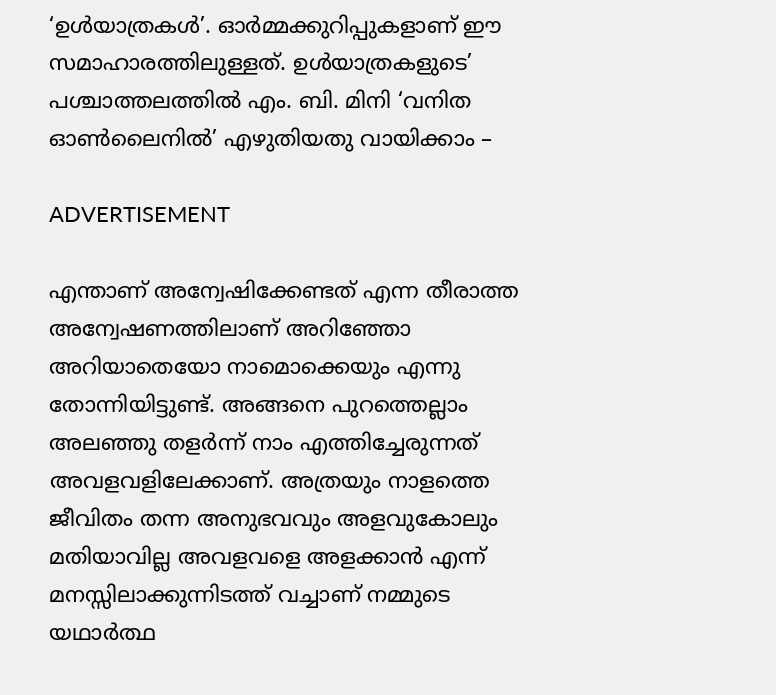‘ഉൾയാത്രകൾ’. ഓർമ്മക്കുറിപ്പുകളാണ് ഈ സമാഹാരത്തിലുള്ളത്. ഉൾയാത്രകളുടെ’ പശ്ചാത്തലത്തിൽ എം. ബി. മിനി ‘വനിത ഓൺലൈനിൽ’ എഴുതിയതു വായിക്കാം –

ADVERTISEMENT

എന്താണ് അന്വേഷിക്കേണ്ടത് എന്ന തീരാത്ത അന്വേഷണത്തിലാണ് അറിഞ്ഞോ അറിയാതെയോ നാമൊക്കെയും എന്നു തോന്നിയിട്ടുണ്ട്. അങ്ങനെ പുറത്തെല്ലാം അലഞ്ഞു തളർന്ന് നാം എത്തിച്ചേരുന്നത് അവളവളിലേക്കാണ്. അത്രയും നാളത്തെ ജീവിതം തന്ന അനുഭവവും അളവുകോലും മതിയാവില്ല അവളവളെ അളക്കാൻ എന്ന് മനസ്സിലാക്കുന്നിടത്ത് വച്ചാണ് നമ്മുടെ യഥാർത്ഥ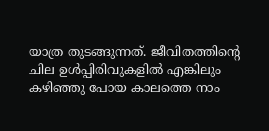യാത്ര തുടങ്ങുന്നത്. ജീവിതത്തിന്റെ ചില ഉൾപ്പിരിവുകളിൽ എങ്കിലും കഴിഞ്ഞു പോയ കാലത്തെ നാം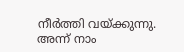നീർത്തി വയ്ക്കുന്നു. അന്ന് നാം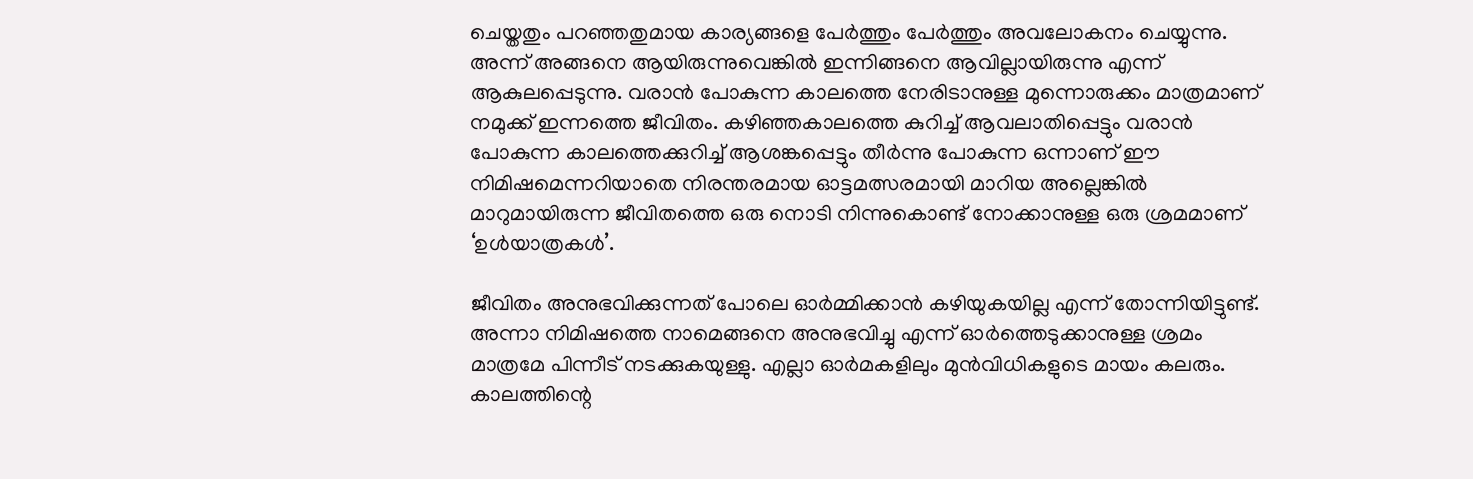ചെയ്തതും പറഞ്ഞതുമായ കാര്യങ്ങളെ പേർത്തും പേർത്തും അവലോകനം ചെയ്യുന്നു. അന്ന് അങ്ങനെ ആയിരുന്നുവെങ്കിൽ ഇന്നിങ്ങനെ ആവില്ലായിരുന്നു എന്ന് ആകുലപ്പെടുന്നു. വരാൻ പോകുന്ന കാലത്തെ നേരിടാനുള്ള മുന്നൊരുക്കം മാത്രമാണ് നമുക്ക് ഇന്നത്തെ ജീവിതം. കഴിഞ്ഞകാലത്തെ കുറിച്ച് ആവലാതിപ്പെട്ടും വരാൻ പോകുന്ന കാലത്തെക്കുറിച്ച് ആശങ്കപ്പെട്ടും തീർന്നു പോകുന്ന ഒന്നാണ് ഈ നിമിഷമെന്നറിയാതെ നിരന്തരമായ ഓട്ടമത്സരമായി മാറിയ അല്ലെങ്കിൽ മാറുമായിരുന്ന ജീവിതത്തെ ഒരു നൊടി നിന്നുകൊണ്ട് നോക്കാനുള്ള ഒരു ശ്രമമാണ് ‘ഉൾയാത്രകൾ’.

ജീവിതം അനുഭവിക്കുന്നത് പോലെ ഓർമ്മിക്കാൻ കഴിയുകയില്ല എന്ന് തോന്നിയിട്ടുണ്ട്. അന്നാ നിമിഷത്തെ നാമെങ്ങനെ അനുഭവിച്ചു എന്ന് ഓർത്തെടുക്കാനുള്ള ശ്രമം മാത്രമേ പിന്നീട് നടക്കുകയുള്ളു. എല്ലാ ഓർമകളിലും മുൻവിധികളുടെ മായം കലരും. കാലത്തിന്റെ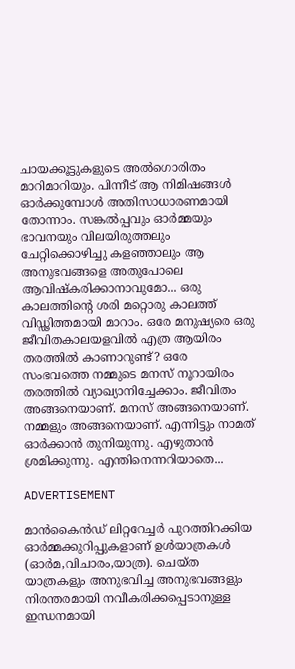ചായക്കൂട്ടുകളുടെ അൽഗൊരിതം മാറിമാറിയും. പിന്നീട് ആ നിമിഷങ്ങൾ ഓർക്കുമ്പോൾ അതിസാധാരണമായി തോന്നാം. സങ്കൽപ്പവും ഓർമ്മയും ഭാവനയും വിലയിരുത്തലും ചേറ്റിക്കൊഴിച്ചു കളഞ്ഞാലും ആ അനുഭവങ്ങളെ അതുപോലെ ആവിഷ്കരിക്കാനാവുമോ... ഒരു കാലത്തിന്റെ ശരി മറ്റൊരു കാലത്ത് വിഡ്ഢിത്തമായി മാറാം. ഒരേ മനുഷ്യരെ ഒരു ജീവിതകാലയളവിൽ എത്ര ആയിരം തരത്തിൽ കാണാറുണ്ട്? ഒരേ സംഭവത്തെ നമ്മുടെ മനസ് നൂറായിരം തരത്തിൽ വ്യാഖ്യാനിച്ചേക്കാം. ജീവിതം അങ്ങനെയാണ്. മനസ് അങ്ങനെയാണ്. നമ്മളും അങ്ങനെയാണ്. എന്നിട്ടും നാമത് ഓർക്കാൻ തുനിയുന്നു. എഴുതാൻ ശ്രമിക്കുന്നു. എന്തിനെന്നറിയാതെ...

ADVERTISEMENT

മാൻകൈന്‍ഡ് ലിറ്ററേച്ചർ പുറത്തിറക്കിയ ഓർമ്മക്കുറിപ്പുകളാണ് ഉൾയാത്രകൾ (ഓർമ,വിചാരം,യാത്ര). ചെയ്ത യാത്രകളും അനുഭവിച്ച അനുഭവങ്ങളും നിരന്തരമായി നവീകരിക്കപ്പെടാനുള്ള ഇന്ധനമായി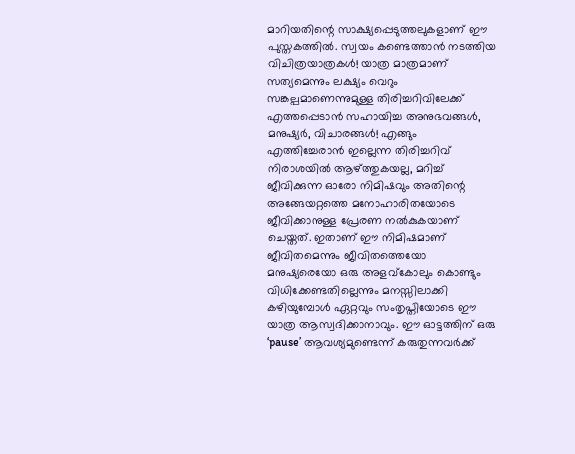മാറിയതിന്റെ സാക്ഷ്യപ്പെടുത്തലുകളാണ് ഈ പുസ്തകത്തിൽ. സ്വയം കണ്ടെത്താൻ നടത്തിയ വിചിത്രയാത്രകൾ! യാത്ര മാത്രമാണ് സത്യമെന്നും ലക്ഷ്യം വെറും സങ്കല്പമാണെന്നുമുള്ള തിരിച്ചറിവിലേക്ക് എത്തപ്പെടാൻ സഹായിച്ച അനുഭവങ്ങൾ, മനുഷ്യർ, വിചാരങ്ങൾ! എങ്ങും എത്തിച്ചേരാൻ ഇല്ലെന്ന തിരിച്ചറിവ് നിരാശയിൽ ആഴ്ത്തുകയല്ല, മറിച്ച് ജീവിക്കുന്ന ഓരോ നിമിഷവും അതിന്റെ അങ്ങേയറ്റത്തെ മനോഹാരിതയോടെ ജീവിക്കാനുള്ള പ്രേരണ നൽകുകയാണ് ചെയ്തത്. ഇതാണ് ഈ നിമിഷമാണ് ജീവിതമെന്നും ജീവിതത്തെയോ മനുഷ്യരെയോ ഒരു അളവ്കോലും കൊണ്ടും വിധിക്കേണ്ടതില്ലെന്നും മനസ്സിലാക്കി കഴിയുമ്പോൾ ഏറ്റവും സംതൃപ്തിയോടെ ഈ യാത്ര ആസ്വദിക്കാനാവും. ഈ ഓട്ടത്തിന് ഒരു ‘pause’ ആവശ്യമുണ്ടെന്ന് കരുതുന്നവർക്ക്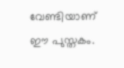വേണ്ടിയാണ് ഈ പുസ്തകം.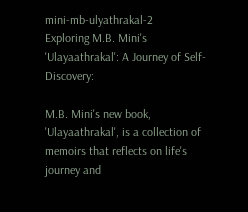mini-mb-ulyathrakal-2
Exploring M.B. Mini's 'Ulayaathrakal': A Journey of Self-Discovery:

M.B. Mini's new book, 'Ulayaathrakal', is a collection of memoirs that reflects on life's journey and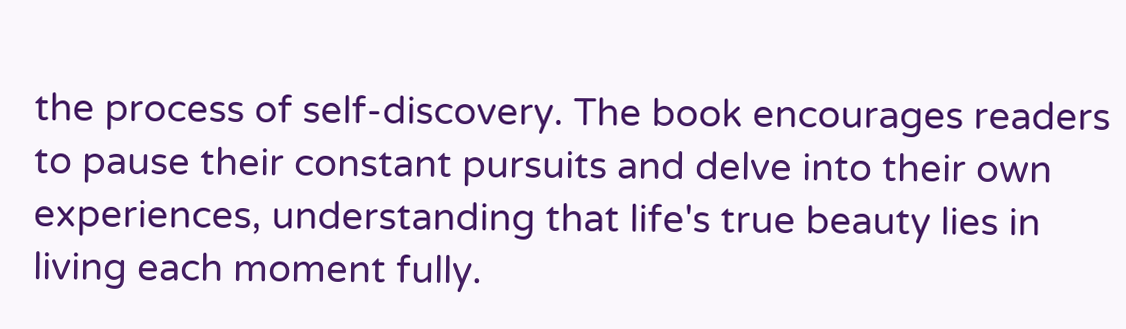the process of self-discovery. The book encourages readers to pause their constant pursuits and delve into their own experiences, understanding that life's true beauty lies in living each moment fully.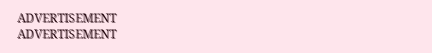ADVERTISEMENT
ADVERTISEMENT